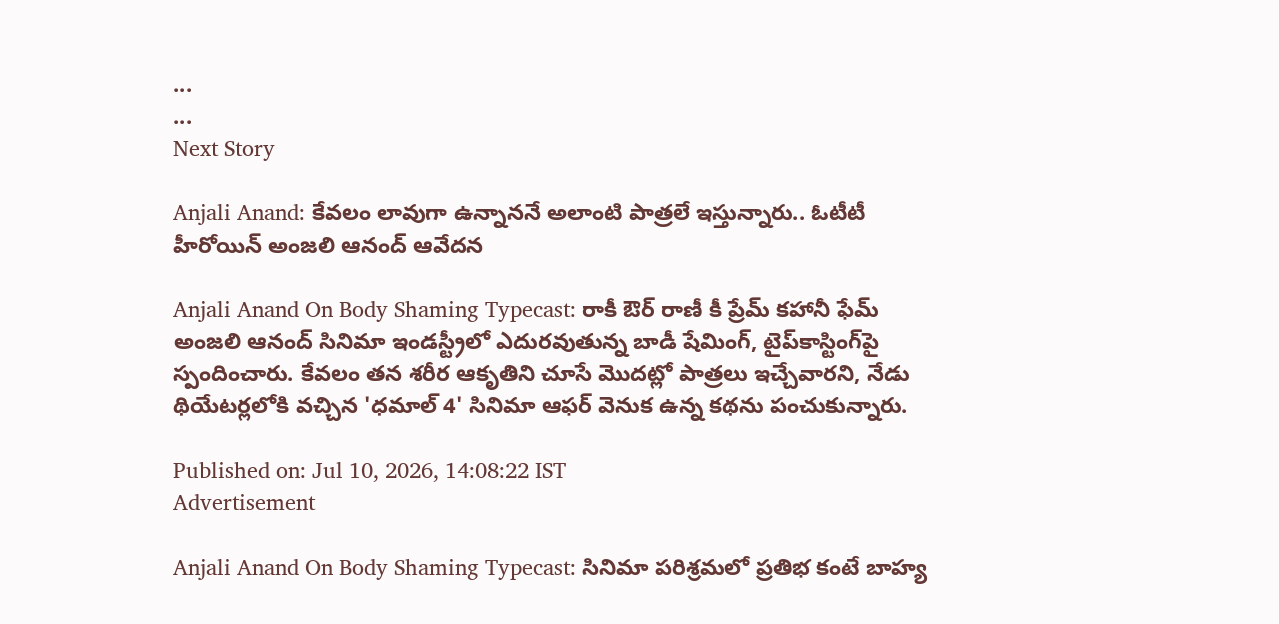...
...
Next Story

Anjali Anand: కేవలం లావుగా ఉన్నాననే అలాంటి పాత్రలే ఇస్తున్నారు.. ఓటీటీ హీరోయిన్ అంజలి ఆనంద్ ఆవేదన

Anjali Anand On Body Shaming Typecast: రాకీ ఔర్ రాణీ కీ ప్రేమ్ కహానీ ఫేమ్ అంజలి ఆనంద్ సినిమా ఇండస్ట్రీలో ఎదురవుతున్న బాడీ షేమింగ్, టైప్‌కాస్టింగ్‌పై స్పందించారు. కేవలం తన శరీర ఆకృతిని చూసే మొదట్లో పాత్రలు ఇచ్చేవారని, నేడు థియేటర్లలోకి వచ్చిన 'ధమాల్ 4' సినిమా ఆఫర్ వెనుక ఉన్న కథను పంచుకున్నారు.

Published on: Jul 10, 2026, 14:08:22 IST
Advertisement

Anjali Anand On Body Shaming Typecast: సినిమా పరిశ్రమలో ప్రతిభ కంటే బాహ్య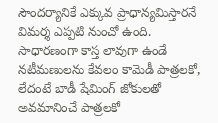సౌందర్యానికే ఎక్కువ ప్రాధాన్యమిస్తారనే విమర్శ ఎప్పటి నుంచో ఉంది. సాధారణంగా కాస్త లావుగా ఉండే నటీమణులను కేవలం కామెడీ పాత్రలకో, లేదంటే బాడీ షేమింగ్ జోకులతో అవమానించే పాత్రలకో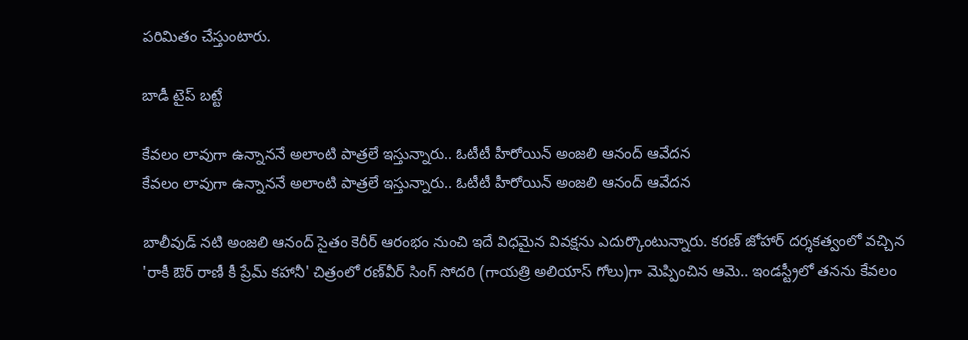పరిమితం చేస్తుంటారు.

బాడీ టైప్ బట్టే

కేవలం లావుగా ఉన్నాననే అలాంటి పాత్రలే ఇస్తున్నారు.. ఓటీటీ హీరోయిన్ అంజలి ఆనంద్ ఆవేదన
కేవలం లావుగా ఉన్నాననే అలాంటి పాత్రలే ఇస్తున్నారు.. ఓటీటీ హీరోయిన్ అంజలి ఆనంద్ ఆవేదన

బాలీవుడ్ నటి అంజలి ఆనంద్ సైతం కెరీర్ ఆరంభం నుంచి ఇదే విధమైన వివక్షను ఎదుర్కొంటున్నారు. కరణ్ జోహార్ దర్శకత్వంలో వచ్చిన 'రాకీ ఔర్ రాణీ కీ ప్రేమ్ కహానీ' చిత్రంలో రణ్‌వీర్ సింగ్ సోదరి (గాయత్రి అలియాస్ గోలు)గా మెప్పించిన ఆమె.. ఇండస్ట్రీలో తనను కేవలం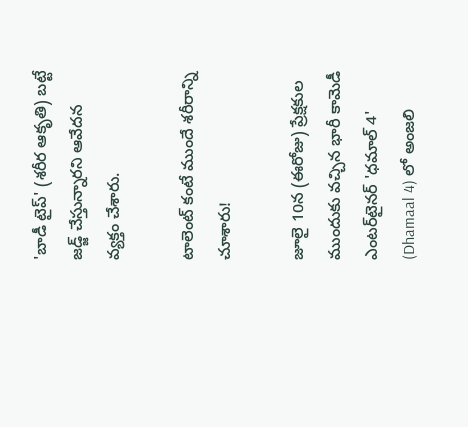'బాడీ టైప్' (శరీర ఆకృతి) బట్టే జడ్జ్ చేస్తున్నారని ఆవేదన వ్యక్తం చేశారు.

టాలెంట్ కంటే ముందే శరీరాన్ని చూశారు!

జూలై 10న (ఈరోజు) ప్రేక్షకుల ముందుకు వచ్చిన భారీ కామెడీ ఎంటర్‌టైనర్ 'ధమాల్ 4' (Dhamaal 4) లో అంజలి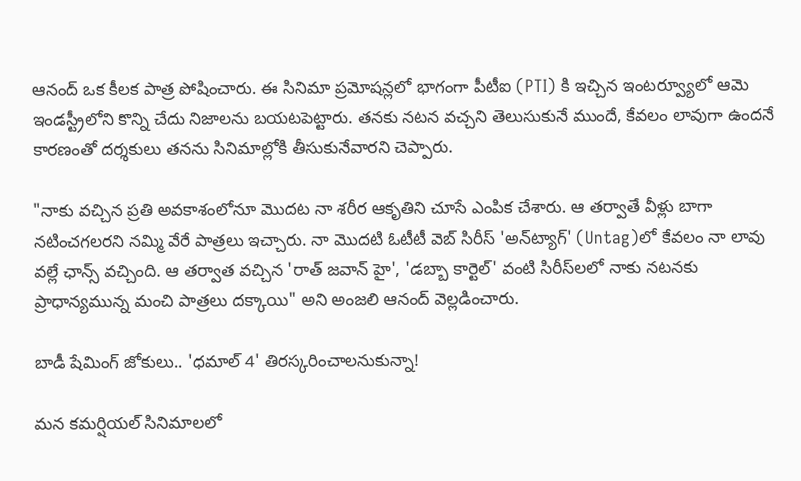ఆనంద్ ఒక కీలక పాత్ర పోషించారు. ఈ సినిమా ప్రమోషన్లలో భాగంగా పీటీఐ (PTI) కి ఇచ్చిన ఇంటర్వ్యూలో ఆమె ఇండస్ట్రీలోని కొన్ని చేదు నిజాలను బయటపెట్టారు. తనకు నటన వచ్చని తెలుసుకునే ముందే, కేవలం లావుగా ఉందనే కారణంతో దర్శకులు తనను సినిమాల్లోకి తీసుకునేవారని చెప్పారు.

"నాకు వచ్చిన ప్రతి అవకాశంలోనూ మొదట నా శరీర ఆకృతిని చూసే ఎంపిక చేశారు. ఆ తర్వాతే వీళ్లు బాగా నటించగలరని నమ్మి వేరే పాత్రలు ఇచ్చారు. నా మొదటి ఓటీటీ వెబ్ సిరీస్ 'అన్‌ట్యాగ్' (Untag)లో కేవలం నా లావు వల్లే ఛాన్స్ వచ్చింది. ఆ తర్వాత వచ్చిన 'రాత్ జవాన్ హై', 'డబ్బా కార్టెల్' వంటి సిరీస్‌లలో నాకు నటనకు ప్రాధాన్యమున్న మంచి పాత్రలు దక్కాయి" అని అంజలి ఆనంద్ వెల్లడించారు.

బాడీ షేమింగ్ జోకులు.. 'ధమాల్ 4' తిరస్కరించాలనుకున్నా!

మన కమర్షియల్ సినిమాలలో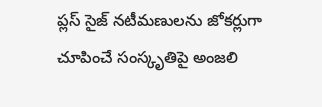ప్లస్ సైజ్ నటీమణులను జోకర్లుగా చూపించే సంస్కృతిపై అంజలి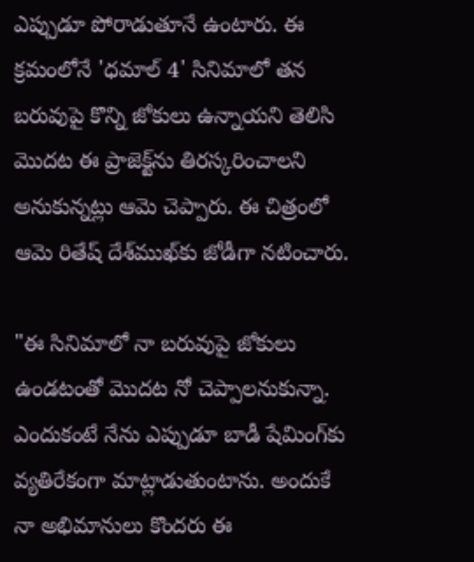ఎప్పుడూ పోరాడుతూనే ఉంటారు. ఈ క్రమంలోనే 'ధమాల్ 4' సినిమాలో తన బరువుపై కొన్ని జోకులు ఉన్నాయని తెలిసి మొదట ఈ ప్రాజెక్ట్‌ను తిరస్కరించాలని అనుకున్నట్లు ఆమె చెప్పారు. ఈ చిత్రంలో ఆమె రితేష్ దేశ్‌ముఖ్‌కు జోడీగా నటించారు.

"ఈ సినిమాలో నా బరువుపై జోకులు ఉండటంతో మొదట నో చెప్పాలనుకున్నా. ఎందుకంటే నేను ఎప్పుడూ బాడీ షేమింగ్‌కు వ్యతిరేకంగా మాట్లాడుతుంటాను. అందుకే నా అభిమానులు కొందరు ఈ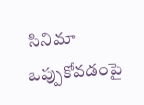సినిమా ఒప్పుకోవడంపై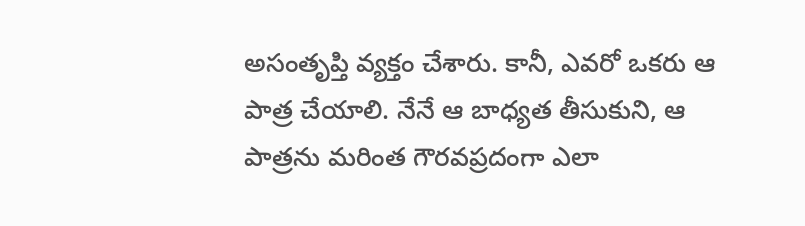అసంతృప్తి వ్యక్తం చేశారు. కానీ, ఎవరో ఒకరు ఆ పాత్ర చేయాలి. నేనే ఆ బాధ్యత తీసుకుని, ఆ పాత్రను మరింత గౌరవప్రదంగా ఎలా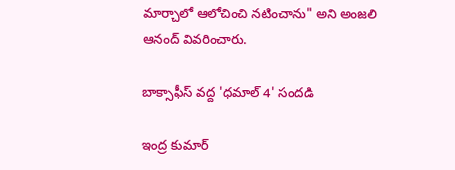మార్చాలో ఆలోచించి నటించాను" అని అంజలి ఆనంద్ వివరించారు.

బాక్సాఫీస్ వద్ద 'ధమాల్ 4' సందడి

ఇంద్ర కుమార్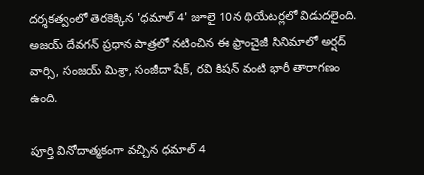దర్శకత్వంలో తెరకెక్కిన 'ధమాల్ 4' జూలై 10న థియేటర్లలో విడుదలైంది. అజయ్ దేవగన్ ప్రధాన పాత్రలో నటించిన ఈ ఫ్రాంచైజీ సినిమాలో అర్షద్ వార్సి, సంజయ్ మిశ్రా, సంజీదా షేక్, రవి కిషన్ వంటి భారీ తారాగణం ఉంది.

పూర్తి వినోదాత్మకంగా వచ్చిన ధమాల్ 4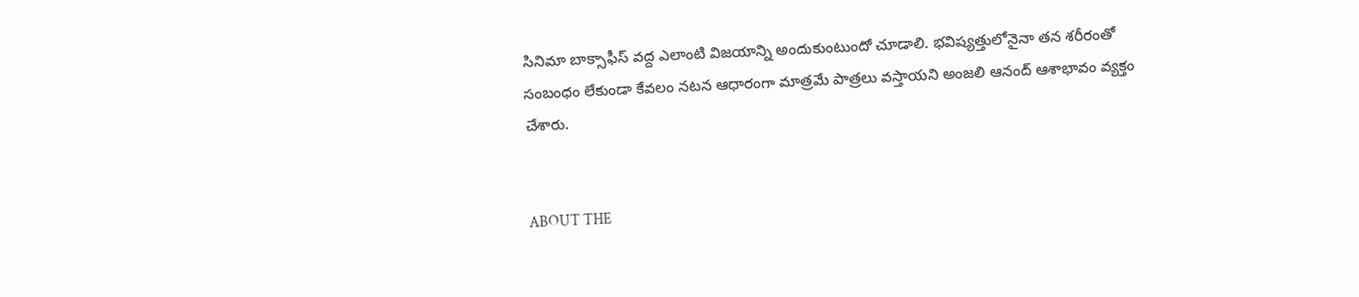సినిమా బాక్సాఫీస్ వద్ద ఎలాంటి విజయాన్ని అందుకుంటుందో చూడాలి. భవిష్యత్తులోనైనా తన శరీరంతో సంబంధం లేకుండా కేవలం నటన ఆధారంగా మాత్రమే పాత్రలు వస్తాయని అంజలి ఆనంద్ ఆశాభావం వ్యక్తం చేశారు.


ABOUT THE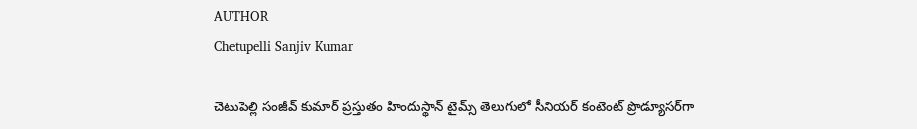AUTHOR
Chetupelli Sanjiv Kumar

చెటుపెల్లి సంజీవ్ కుమార్ ప్రస్తుతం హిందుస్థాన్ టైమ్స్ తెలుగులో సీనియర్ కంటెంట్ ప్రొడ్యూసర్‌గా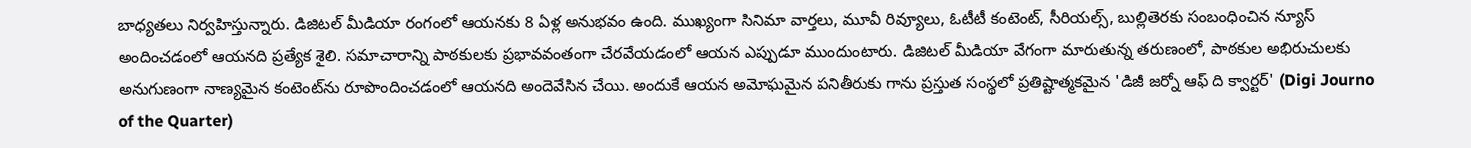బాధ్యతలు నిర్వహిస్తున్నారు. డిజిటల్ మీడియా రంగంలో ఆయనకు 8 ఏళ్ల అనుభవం ఉంది. ముఖ్యంగా సినిమా వార్తలు, మూవీ రివ్యూలు, ఓటీటీ కంటెంట్, సీరియల్స్, బుల్లితెరకు సంబంధించిన న్యూస్ అందించడంలో ఆయనది ప్రత్యేక శైలి. సమాచారాన్ని పాఠకులకు ప్రభావవంతంగా చేరవేయడంలో ఆయన ఎప్పుడూ ముందుంటారు. డిజిటల్ మీడియా వేగంగా మారుతున్న తరుణంలో, పాఠకుల అభిరుచులకు అనుగుణంగా నాణ్యమైన కంటెంట్‌ను రూపొందించడంలో ఆయనది అందెవేసిన చేయి. అందుకే ఆయన అమోఘమైన పనితీరుకు గాను ప్రస్తుత సంస్థలో ప్రతిష్టాత్మకమైన 'డిజీ జర్నో ఆఫ్ ది క్వార్టర్' (Digi Journo of the Quarter)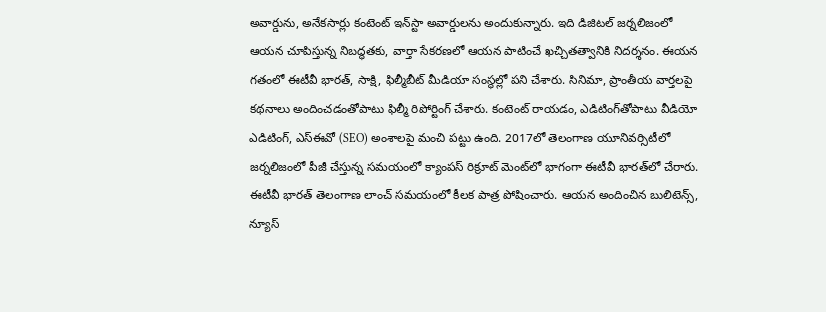అవార్డును, అనేకసార్లు కంటెంట్ ఇన్‌స్టా అవార్డులను అందుకున్నారు. ఇది డిజిటల్ జర్నలిజంలో ఆయన చూపిస్తున్న నిబద్ధతకు, వార్తా సేకరణలో ఆయన పాటించే ఖచ్చితత్వానికి నిదర్శనం. ఈయన గతంలో ఈటీవీ భారత్, సాక్షి, ఫిల్మీబీట్ మీడియా సంస్థల్లో పని చేశారు. సినిమా, ప్రాంతీయ వార్తలపై కథనాలు అందించడంతోపాటు ఫిల్మీ రిపోర్టింగ్ చేశారు. కంటెంట్ రాయడం, ఎడిటింగ్‌తోపాటు వీడియో ఎడిటింగ్, ఎస్‌ఈవో (SEO) అంశాలపై మంచి పట్టు ఉంది. 2017లో తెలంగాణ యూనివర్సిటీలో జర్నలిజంలో పీజీ చేస్తున్న సమయంలో క్యాంపస్ రిక్రూట్ మెంట్‌లో భాగంగా ఈటీవీ భారత్‌లో చేరారు. ఈటీవీ భారత్ తెలంగాణ లాంచ్ సమయంలో కీలక పాత్ర పోషించారు. ఆయన అందించిన బులిటెన్స్, న్యూస్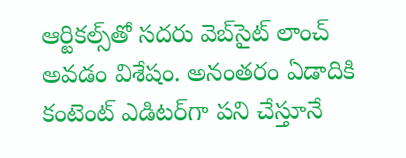ఆర్టికల్స్‌తో సదరు వెబ్‌సైట్ లాంచ్ అవడం విశేషం. అనంతరం ఏడాదికి కంటెంట్ ఎడిటర్‌గా పని చేస్తూనే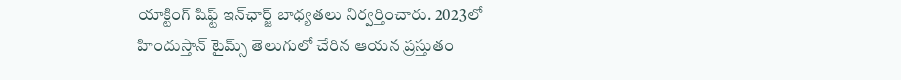యాక్టింగ్ షిఫ్ట్ ఇన్‌ఛార్జ్ బాధ్యతలు నిర్వర్తించారు. 2023లో హిందుస్తాన్ టైమ్స్ తెలుగులో చేరిన ఆయన ప్రస్తుతం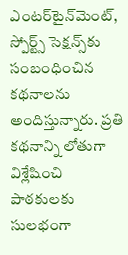ఎంటర్‌టైన్‌మెంట్, స్పోర్ట్స్ సెక్షన్స్‌కు సంబంధించిన కథనాలను అందిస్తున్నారు. ప్రతి కథనాన్ని లోతుగా విశ్లేషించి పాఠకులకు సులభంగా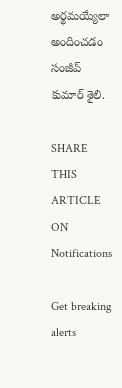అర్థమయ్యేలా అందించడం సంజీవ్ కుమార్ శైలి.

SHARE THIS ARTICLE ON
Notifications

Get breaking alerts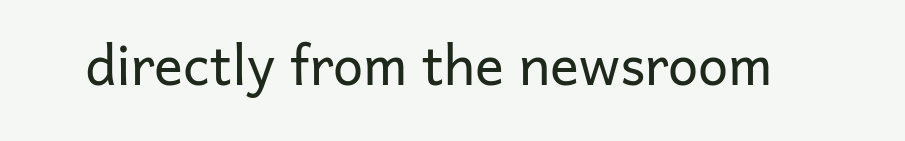directly from the newsroom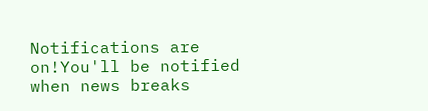Notifications are on!You'll be notified when news breaks